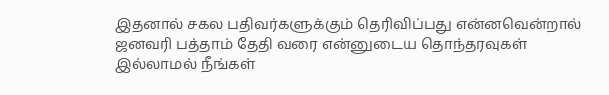இதனால் சகல பதிவர்களுக்கும் தெரிவிப்பது என்னவென்றால்
ஜனவரி பத்தாம் தேதி வரை என்னுடைய தொந்தரவுகள் இல்லாமல் நீங்கள்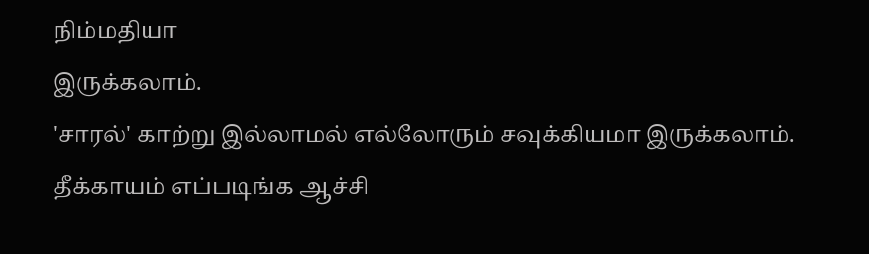நிம்மதியா
இருக்கலாம்.
'சாரல்' காற்று இல்லாமல் எல்லோரும் சவுக்கியமா இருக்கலாம்.
தீக்காயம் எப்படிங்க ஆச்சி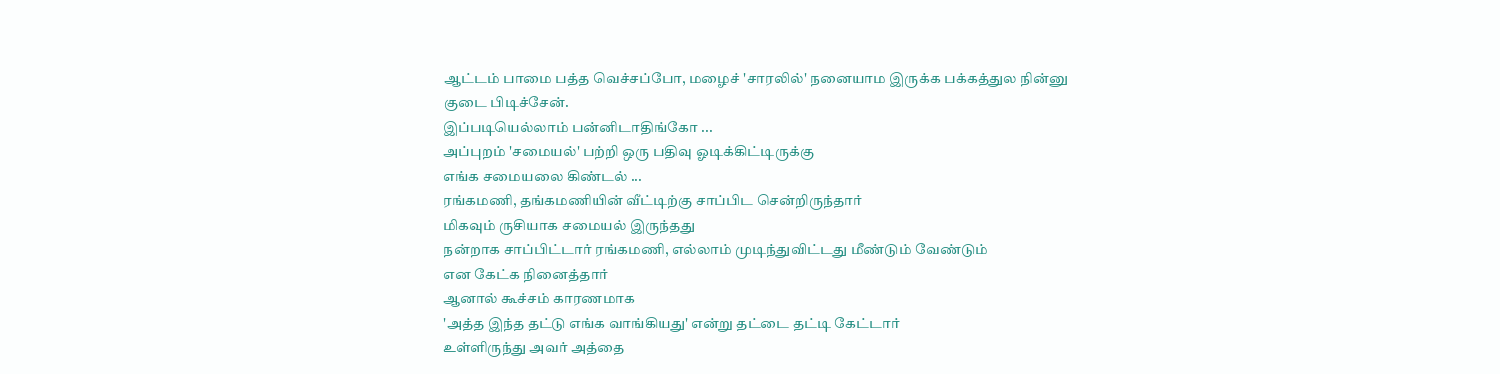ஆட்டம் பாமை பத்த வெச்சப்போ, மழைச் 'சாரலில்' நனையாம இருக்க பக்கத்துல நின்னு
குடை பிடிச்சேன்.
இப்படியெல்லாம் பன்னிடாதிங்கோ ...
அப்புறம் 'சமையல்' பற்றி ஒரு பதிவு ஓடிக்கிட்டிருக்கு
எங்க சமையலை கிண்டல் ...
ரங்கமணி, தங்கமணியின் வீட்டிற்கு சாப்பிட சென்றிருந்தார்
மிகவும் ருசியாக சமையல் இருந்தது
நன்றாக சாப்பிட்டார் ரங்கமணி, எல்லாம் முடிந்துவிட்டது மீண்டும் வேண்டும்
என கேட்க நினைத்தார்
ஆனால் கூச்சம் காரணமாக
'அத்த இந்த தட்டு எங்க வாங்கியது' என்று தட்டை தட்டி கேட்டார்
உள்ளிருந்து அவர் அத்தை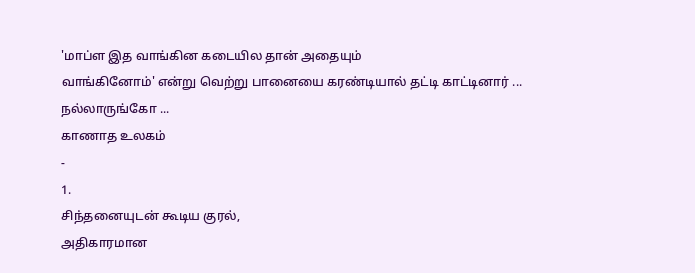'மாப்ள இத வாங்கின கடையில தான் அதையும்
வாங்கினோம்' என்று வெற்று பானையை கரண்டியால் தட்டி காட்டினார் ...
நல்லாருங்கோ ...
காணாத உலகம்
-
1.
சிந்தனையுடன் கூடிய குரல்,
அதிகாரமான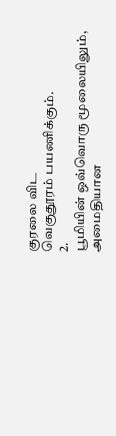குரலை விட
வெகுதூரம் பயணிக்கும்.
2.
பூமியின் ஒவ்வொரு மூலையிலும்,
அமைதியான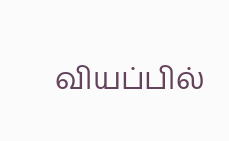வியப்பில்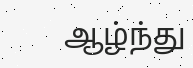ஆழ்ந்து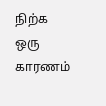நிற்க
ஒரு காரணம்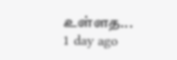உள்ளத...
1 day ago